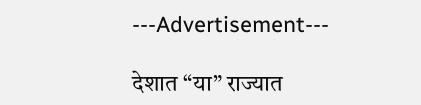---Advertisement---

देशात “या” राज्यात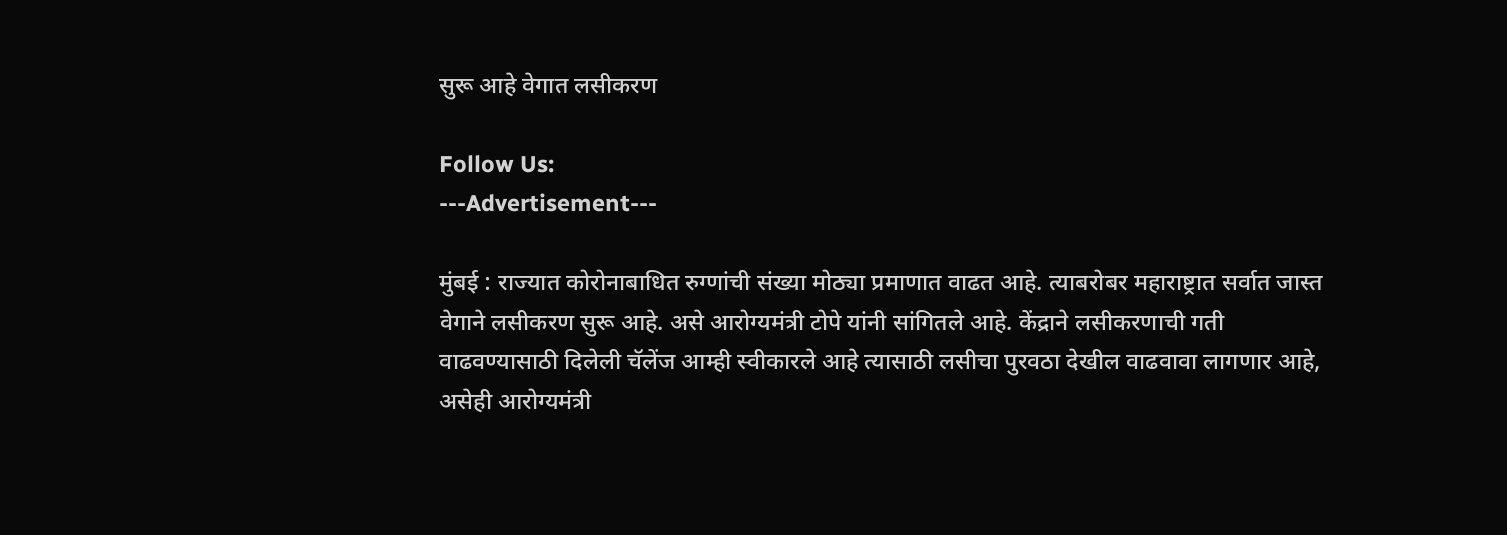सुरू आहे वेगात लसीकरण

Follow Us:
---Advertisement---

मुंबई : राज्यात कोरोनाबाधित रुग्णांची संख्या मोठ्या प्रमाणात वाढत आहे. त्याबरोबर महाराष्ट्रात सर्वात जास्त वेगाने लसीकरण सुरू आहे. असे आरोग्यमंत्री टोपे यांनी सांगितले आहे. केंद्राने लसीकरणाची गती वाढवण्यासाठी दिलेली चॅलेंज आम्ही स्वीकारले आहे त्यासाठी लसीचा पुरवठा देखील वाढवावा लागणार आहे, असेही आरोग्यमंत्री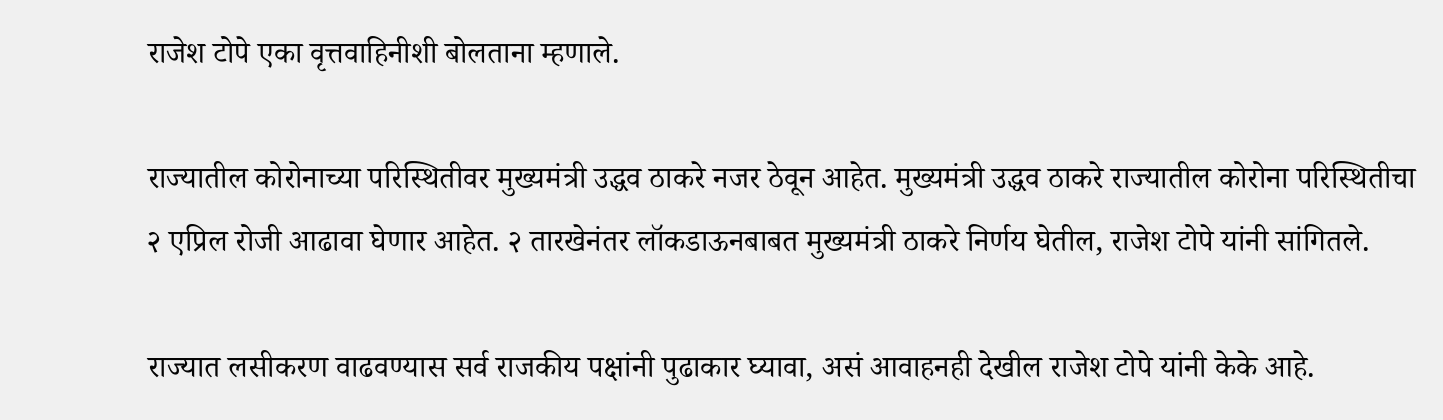राजेश टोपे एका वृत्तवाहिनीशी बोलताना म्हणाले.

राज्यातील कोरोनाच्या परिस्थितीवर मुख्यमंत्री उद्धव ठाकरे नजर ठेवून आहेत. मुख्यमंत्री उद्धव ठाकरे राज्यातील कोरोना परिस्थितीचा २ एप्रिल रोजी आढावा घेणार आहेत. २ तारखेनंतर लॉकडाऊनबाबत मुख्यमंत्री ठाकरे निर्णय घेतील, राजेश टोपे यांनी सांगितले.

राज्यात लसीकरण वाढवण्यास सर्व राजकीय पक्षांनी पुढाकार घ्यावा, असं आवाहनही देखील राजेश टोपे यांनी केके आहे.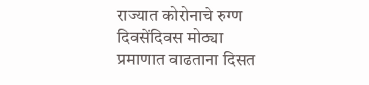राज्यात कोरोनाचे रुग्ण दिवसेंदिवस मोठ्या प्रमाणात वाढताना दिसत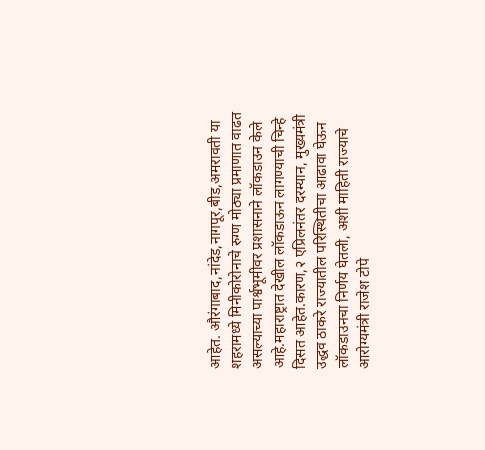आहेत. औरंगाबाद,नांदेड,नागपूर,बीड,अमरावती या शहरामध्ये मिनीकोरोनाचे रुग्ण मोठ्या प्रमाणात वाढत असल्याच्या पार्श्वभूमीवर प्रशासनाने लॉकडाउन केले आहे.महाराष्ट्रात देखील लॉकडाऊन लागण्याची चिन्हे दिसत आहेत.कारण,२ एप्रिलनंतर दरम्यान, मुख्यमंत्री उद्धव ठाकरे राज्यातील परिस्थितीचा आढावा घेऊन लॉकडाउनचा निर्णय घेतली, अशी माहिती राज्याचे आरोग्यमंत्री राजेश टोपे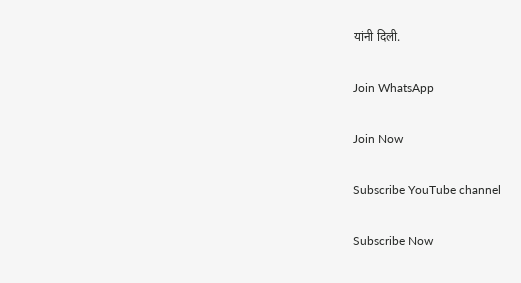यांनी दिली.

Join WhatsApp

Join Now

Subscribe YouTube channel

Subscribe Now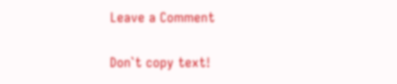Leave a Comment

Don`t copy text!